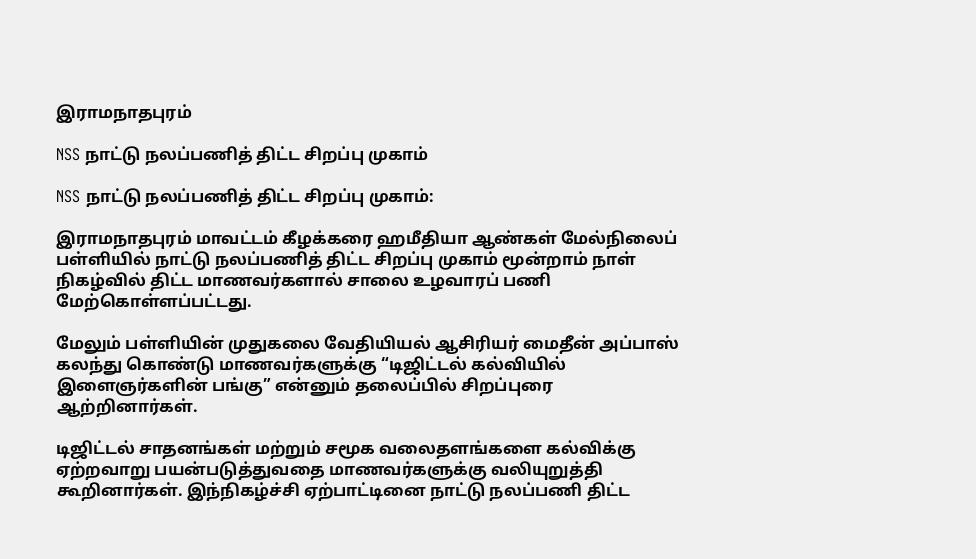இராமநாதபுரம்

NSS நாட்டு நலப்பணித் திட்ட சிறப்பு முகாம்

NSS நாட்டு நலப்பணித் திட்ட சிறப்பு முகாம்:

இராமநாதபுரம் மாவட்டம் கீழக்கரை ஹமீதியா ஆண்கள் மேல்நிலைப் பள்ளியில் நாட்டு நலப்பணித் திட்ட சிறப்பு முகாம் மூன்றாம் நாள் நிகழ்வில் திட்ட மாணவர்களால் சாலை உழவாரப் பணி மேற்கொள்ளப்பட்டது.

மேலும் பள்ளியின் முதுகலை வேதியியல் ஆசிரியர் மைதீன் அப்பாஸ் கலந்து கொண்டு மாணவர்களுக்கு “டிஜிட்டல் கல்வியில் இளைஞர்களின் பங்கு” என்னும் தலைப்பில் சிறப்புரை ஆற்றினார்கள்.

டிஜிட்டல் சாதனங்கள் மற்றும் சமூக வலைதளங்களை கல்விக்கு ஏற்றவாறு பயன்படுத்துவதை மாணவர்களுக்கு வலியுறுத்தி கூறினார்கள். இந்நிகழ்ச்சி ஏற்பாட்டினை நாட்டு நலப்பணி திட்ட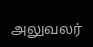அலுவலர்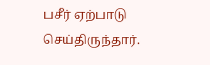பசீர் ஏற்பாடு செய்திருந்தார்.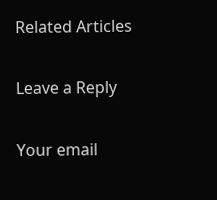Related Articles

Leave a Reply

Your email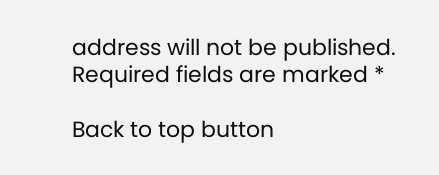address will not be published. Required fields are marked *

Back to top button